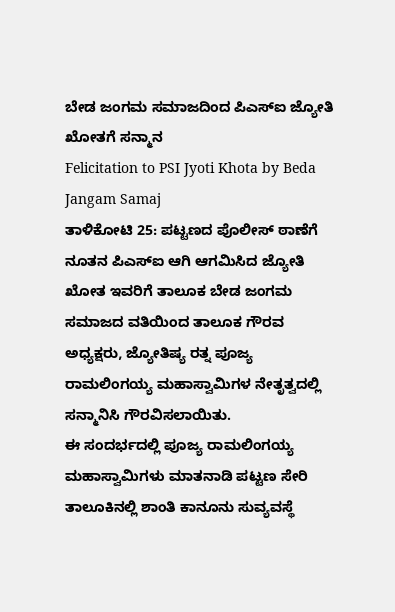ಬೇಡ ಜಂಗಮ ಸಮಾಜದಿಂದ ಪಿಎಸ್ಐ ಜ್ಯೋತಿ ಖೋತಗೆ ಸನ್ಮಾನ
Felicitation to PSI Jyoti Khota by Beda Jangam Samaj
ತಾಳಿಕೋಟಿ 25: ಪಟ್ಟಣದ ಪೊಲೀಸ್ ಠಾಣೆಗೆ ನೂತನ ಪಿಎಸ್ಐ ಆಗಿ ಆಗಮಿಸಿದ ಜ್ಯೋತಿ ಖೋತ ಇವರಿಗೆ ತಾಲೂಕ ಬೇಡ ಜಂಗಮ ಸಮಾಜದ ವತಿಯಿಂದ ತಾಲೂಕ ಗೌರವ ಅಧ್ಯಕ್ಷರು, ಜ್ಯೋತಿಷ್ಯ ರತ್ನ ಪೂಜ್ಯ ರಾಮಲಿಂಗಯ್ಯ ಮಹಾಸ್ವಾಮಿಗಳ ನೇತೃತ್ವದಲ್ಲಿ ಸನ್ಮಾನಿಸಿ ಗೌರವಿಸಲಾಯಿತು.
ಈ ಸಂದರ್ಭದಲ್ಲಿ ಪೂಜ್ಯ ರಾಮಲಿಂಗಯ್ಯ ಮಹಾಸ್ವಾಮಿಗಳು ಮಾತನಾಡಿ ಪಟ್ಟಣ ಸೇರಿ ತಾಲೂಕಿನಲ್ಲಿ ಶಾಂತಿ ಕಾನೂನು ಸುವ್ಯವಸ್ಥೆ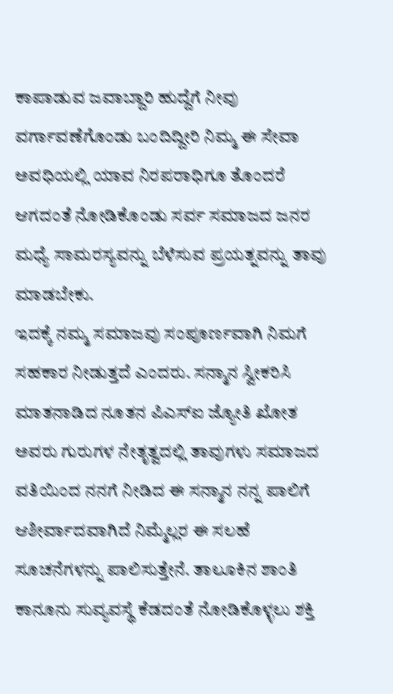ಕಾಪಾಡುವ ಜವಾಬ್ದಾರಿ ಹುದ್ದೆಗೆ ನೀವು ವರ್ಗಾವಣೆಗೊಂಡು ಬಂದಿದ್ದೀರಿ ನಿಮ್ಮ ಈ ಸೇವಾ ಅವಧಿಯಲ್ಲಿ ಯಾವ ನಿರಪರಾಧಿಗೂ ತೊಂದರೆ ಆಗದಂತೆ ನೋಡಿಕೊಂಡು ಸರ್ವ ಸಮಾಜದ ಜನರ ಮಧ್ಯೆ ಸಾಮರಸ್ಯವನ್ನು ಬೆಳೆಸುವ ಪ್ರಯತ್ನವನ್ನು ತಾವು ಮಾಡಬೇಕು.
ಇದಕ್ಕೆ ನಮ್ಮ ಸಮಾಜವು ಸಂಪೂರ್ಣವಾಗಿ ನಿಮಗೆ ಸಹಕಾರ ನೀಡುತ್ತದೆ ಎಂದರು. ಸನ್ಮಾನ ಸ್ವೀಕರಿಸಿ ಮಾತನಾಡಿದ ನೂತನ ಪಿಎಸ್ಐ ಜ್ಯೋತಿ ಖೋತ ಅವರು ಗುರುಗಳ ನೇತೃತ್ವದಲ್ಲಿ ತಾವುಗಳು ಸಮಾಜದ ವತಿಯಿಂದ ನನಗೆ ನೀಡಿದ ಈ ಸನ್ಮಾನ ನನ್ನ ಪಾಲಿಗೆ ಆಶೀರ್ವಾದವಾಗಿದೆ ನಿಮ್ಮೆಲ್ಲರ ಈ ಸಲಹೆ ಸೂಚನೆಗಳನ್ನು ಪಾಲಿಸುತ್ತೇನೆ. ತಾಲೂಕಿನ ಶಾಂತಿ ಕಾನೂನು ಸುವ್ಯವಸ್ಥೆ ಕೆಡದಂತೆ ನೋಡಿಕೊಳ್ಳಲು ಶಕ್ತಿ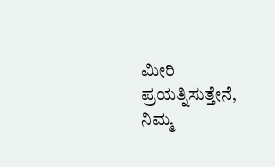ಮೀರಿ ಪ್ರಯತ್ನಿಸುತ್ತೇನೆ, ನಿಮ್ಮ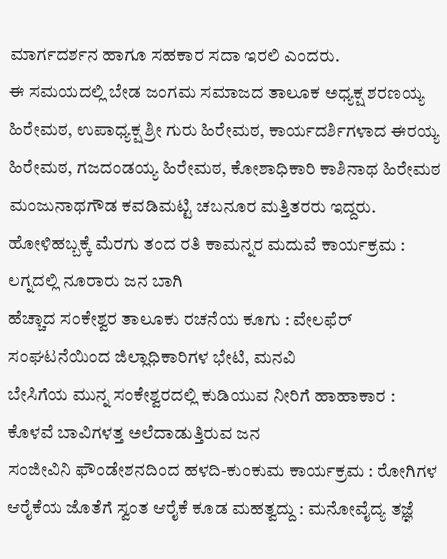ಮಾರ್ಗದರ್ಶನ ಹಾಗೂ ಸಹಕಾರ ಸದಾ ಇರಲಿ ಎಂದರು.
ಈ ಸಮಯದಲ್ಲಿ ಬೇಡ ಜಂಗಮ ಸಮಾಜದ ತಾಲೂಕ ಅಧ್ಯಕ್ಷ ಶರಣಯ್ಯ ಹಿರೇಮಠ, ಉಪಾಧ್ಯಕ್ಷ ಶ್ರೀ ಗುರು ಹಿರೇಮಠ, ಕಾರ್ಯದರ್ಶಿಗಳಾದ ಈರಯ್ಯ ಹಿರೇಮಠ, ಗಜದಂಡಯ್ಯ ಹಿರೇಮಠ, ಕೋಶಾಧಿಕಾರಿ ಕಾಶಿನಾಥ ಹಿರೇಮಠ ಮಂಜುನಾಥಗೌಡ ಕವಡಿಮಟ್ಟಿ ಚಬನೂರ ಮತ್ತಿತರರು ಇದ್ದರು.
ಹೋಳಿಹಬ್ಬಕ್ಕೆ ಮೆರಗು ತಂದ ರತಿ ಕಾಮನ್ನರ ಮದುವೆ ಕಾರ್ಯಕ್ರಮ : ಲಗ್ನದಲ್ಲಿ ನೂರಾರು ಜನ ಬಾಗಿ
ಹೆಚ್ಚಾದ ಸಂಕೇಶ್ವರ ತಾಲೂಕು ರಚನೆಯ ಕೂಗು : ವೇಲಫೆರ್ ಸಂಘಟನೆಯಿಂದ ಜಿಲ್ಲಾಧಿಕಾರಿಗಳ ಭೇಟಿ, ಮನವಿ
ಬೇಸಿಗೆಯ ಮುನ್ನ ಸಂಕೇಶ್ವರದಲ್ಲಿ ಕುಡಿಯುವ ನೀರಿಗೆ ಹಾಹಾಕಾರ : ಕೊಳವೆ ಬಾವಿಗಳತ್ತ ಅಲೆದಾಡುತ್ತಿರುವ ಜನ
ಸಂಜೀವಿನಿ ಫೌಂಡೇಶನದಿಂದ ಹಳದಿ-ಕುಂಕುಮ ಕಾರ್ಯಕ್ರಮ : ರೋಗಿಗಳ ಆರೈಕೆಯ ಜೊತೆಗೆ ಸ್ವಂತ ಆರೈಕೆ ಕೂಡ ಮಹತ್ವದ್ದು : ಮನೋವೈದ್ಯ ತಜ್ಞೆ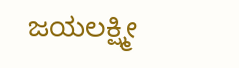ಜಯಲಕ್ಷ್ಮೀ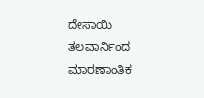ದೇಸಾಯಿ
ತಲವಾರ್ನಿಂದ ಮಾರಣಾಂತಿಕ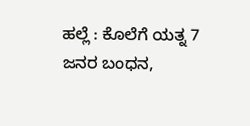ಹಲ್ಲೆ : ಕೊಲೆಗೆ ಯತ್ನ 7 ಜನರ ಬಂಧನ,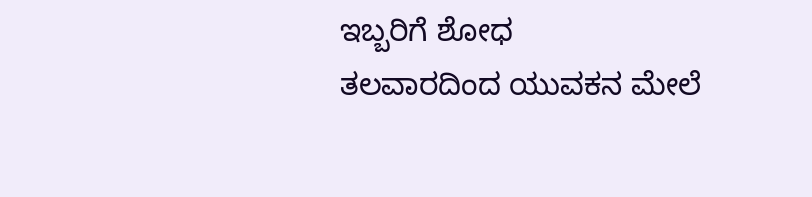ಇಬ್ಬರಿಗೆ ಶೋಧ
ತಲವಾರದಿಂದ ಯುವಕನ ಮೇಲೆ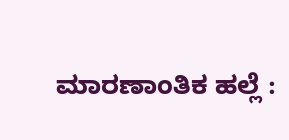ಮಾರಣಾಂತಿಕ ಹಲ್ಲೆ :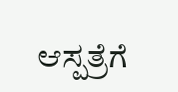ಆಸ್ಪತ್ರೆಗೆ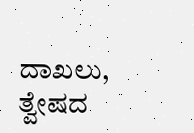ದಾಖಲು, ತ್ವೇಷದ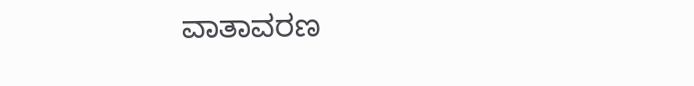ವಾತಾವರಣ